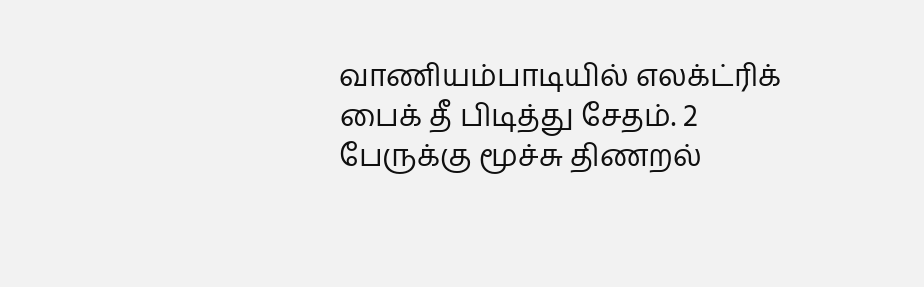வாணியம்பாடியில் எலக்ட்ரிக் பைக் தீ பிடித்து சேதம். 2 பேருக்கு மூச்சு திணறல்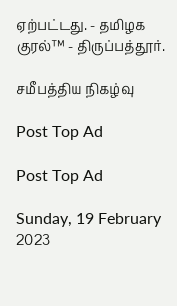ஏற்பட்டது. - தமிழக குரல்™ - திருப்பத்தூர்.

சமீபத்திய நிகழ்வு

Post Top Ad

Post Top Ad

Sunday, 19 February 2023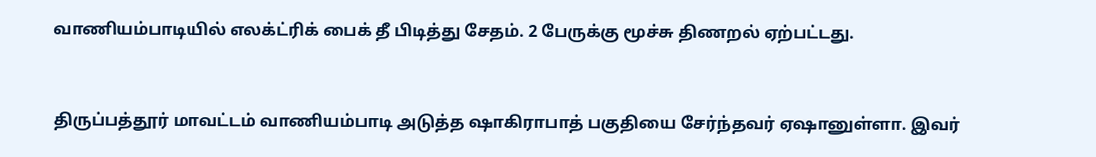வாணியம்பாடியில் எலக்ட்ரிக் பைக் தீ பிடித்து சேதம். 2 பேருக்கு மூச்சு திணறல் ஏற்பட்டது.


திருப்பத்தூர் மாவட்டம் வாணியம்பாடி அடுத்த ஷாகிராபாத் பகுதியை சேர்ந்தவர் ஏஷானுள்ளா. இவர்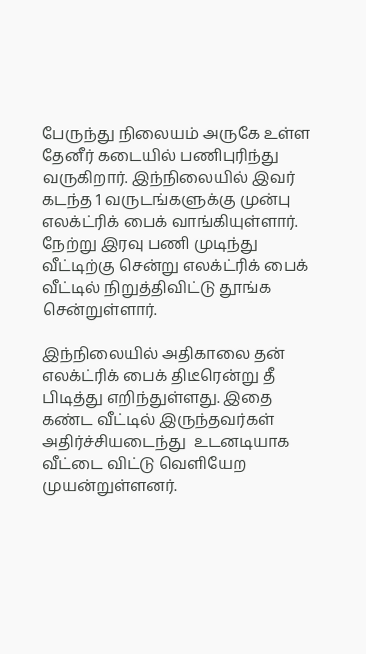பேருந்து நிலையம் அருகே உள்ள தேனீர் கடையில் பணிபுரிந்து வருகிறார். இந்நிலையில் இவர் கடந்த 1 வருடங்களுக்கு முன்பு எலக்ட்ரிக் பைக் வாங்கியுள்ளார். நேற்று இரவு பணி முடிந்து வீட்டிற்கு சென்று எலக்ட்ரிக் பைக்  வீட்டில் நிறுத்திவிட்டு தூங்க சென்றுள்ளார்.

இந்நிலையில் அதிகாலை தன் எலக்ட்ரிக் பைக் திடீரென்று தீ பிடித்து எறிந்துள்ளது. இதை கண்ட வீட்டில் இருந்தவர்கள் அதிர்ச்சியடைந்து  உடனடியாக வீட்டை விட்டு வெளியேற முயன்றுள்ளனர்.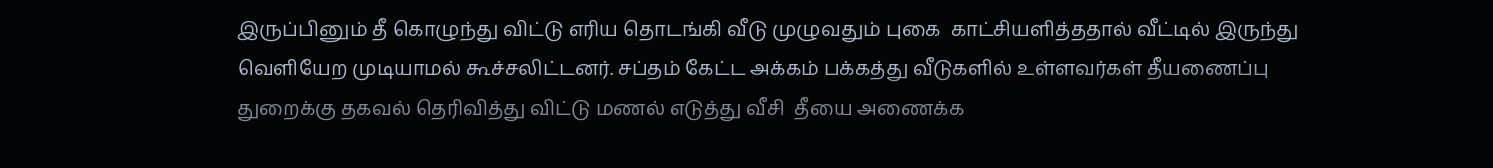இருப்பினும் தீ கொழுந்து விட்டு எரிய தொடங்கி வீடு முழுவதும் புகை  காட்சியளித்ததால் வீட்டில் இருந்து வெளியேற முடியாமல் கூச்சலிட்டனர். சப்தம் கேட்ட அக்கம் பக்கத்து வீடுகளில் உள்ளவர்கள் தீயணைப்பு துறைக்கு தகவல் தெரிவித்து விட்டு மணல் எடுத்து வீசி  தீயை அணைக்க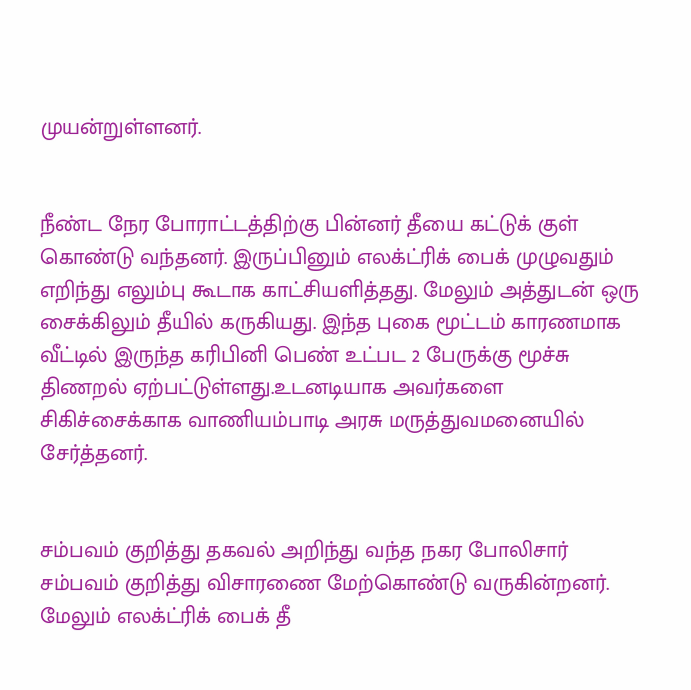முயன்றுள்ளனர்.


நீண்ட நேர போராட்டத்திற்கு பின்னர் தீயை கட்டுக் குள் கொண்டு வந்தனர். இருப்பினும் எலக்ட்ரிக் பைக் முழுவதும் எறிந்து எலும்பு கூடாக காட்சியளித்தது. மேலும் அத்துடன் ஒரு சைக்கிலும் தீயில் கருகியது. இந்த புகை மூட்டம் காரணமாக வீட்டில் இருந்த கரிபினி பெண் உட்பட 2 பேருக்கு மூச்சு திணறல் ஏற்பட்டுள்ளது.உடனடியாக அவர்களை சிகிச்சைக்காக வாணியம்பாடி அரசு மருத்துவமனையில் சேர்த்தனர்.


சம்பவம் குறித்து தகவல் அறிந்து வந்த நகர போலிசார் சம்பவம் குறித்து விசாரணை மேற்கொண்டு வருகின்றனர். மேலும் எலக்ட்ரிக் பைக் தீ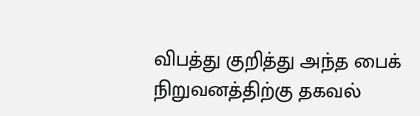விபத்து குறித்து அந்த பைக் நிறுவனத்திற்கு தகவல்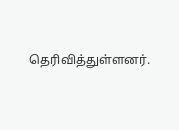தெரிவித்துள்ளனர்.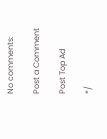No comments:

Post a Comment

Post Top Ad

*/